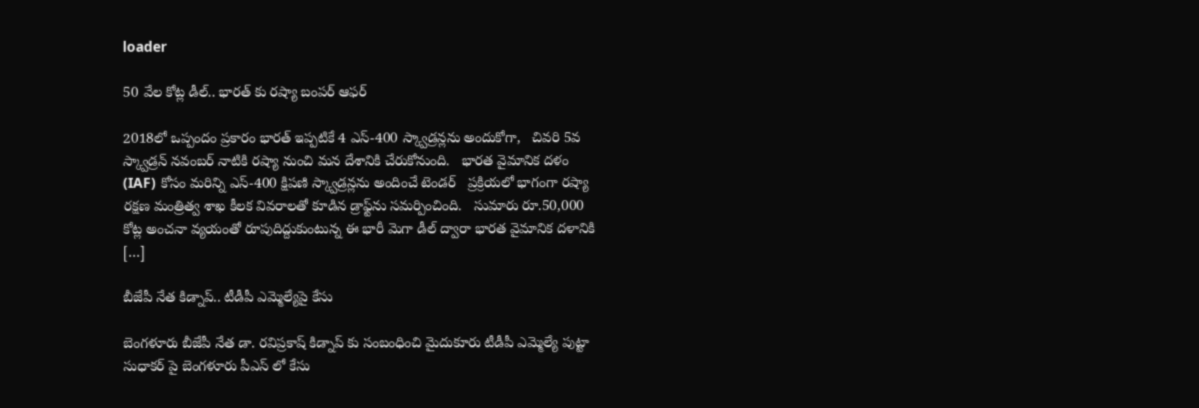loader

50 వేల కోట్ల డీల్.. భారత్ కు రష్యా బంపర్ ఆఫర్

2018లో ఒప్పందం ప్రకారం భారత్ ఇప్పటికే 4 ఎస్-400 స్క్వాడ్రన్లను అందుకోగా,   చివరి 5వ స్క్వాడ్రన్ నవంబర్ నాటికి రష్యా నుంచి మన దేశానికి చేరుకోనుంది.   భారత వైమానిక దళం (IAF) కోసం మరిన్ని ఎస్-400 క్షిపణి స్క్వాడ్రన్లను అందించే టెండర్   ప్రక్రియలో భాగంగా రష్యా రక్షణ మంత్రిత్వ శాఖ కీలక వివరాలతో కూడిన డ్రాఫ్ట్‌ను సమర్పించింది.   సుమారు రూ.50,000 కోట్ల అంచనా వ్యయంతో రూపుదిద్దుకుంటున్న ఈ భారీ మెగా డీల్ ద్వారా భారత వైమానిక దళానికి […]

బీజేపీ నేత కిడ్నాప్.. టీడీపీ ఎమ్మెల్యేపై కేసు

బెంగళూరు బీజేపీ నేత డా. రవిప్రకాష్ కిడ్నాప్ కు సంబంధించి మైదుకూరు టీడీపీ ఎమ్మెల్యే పుట్టా సుధాకర్ పై బెంగళూరు పీఎస్ లో కేసు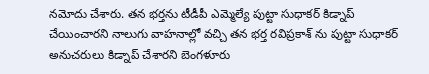నమోదు చేశారు. తన భర్తను టీడీపీ ఎమ్మెల్యే పుట్టా సుధాకర్ కిడ్నాప్ చేయించారని నాలుగు వాహనాల్లో వచ్చి తన భర్త రవిప్రకాశ్ ను పుట్టా సుధాకర్ అనుచరులు కిడ్నాప్ చేశారని బెంగళూరు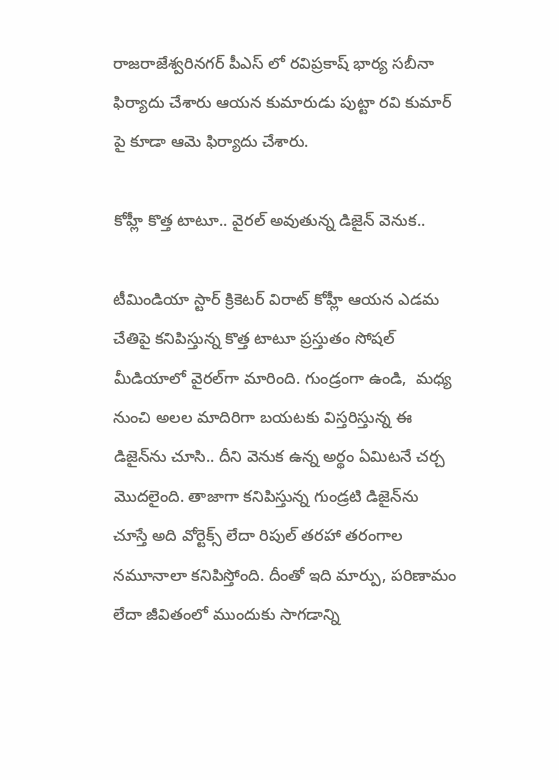రాజరాజేశ్వరినగర్ పీఎస్ లో రవిప్రకాష్ భార్య సబీనా ఫిర్యాదు చేశారు ఆయన కుమారుడు పుట్టా రవి కుమార్ పై కూడా ఆమె ఫిర్యాదు చేశారు.

కోహ్లీ కొత్త టాటూ.. వైరల్ అవుతున్న డిజైన్‌ వెనుక..

టీమిండియా స్టార్ క్రికెటర్ విరాట్ కోహ్లీ ఆయన ఎడమ చేతిపై కనిపిస్తున్న కొత్త టాటూ ప్రస్తుతం సోషల్ మీడియాలో వైరల్‌గా మారింది. గుండ్రంగా ఉండి,  మధ్య నుంచి అలల మాదిరిగా బయటకు విస్తరిస్తున్న ఈ డిజైన్‌ను చూసి.. దీని వెనుక ఉన్న అర్థం ఏమిటనే చర్చ మొదలైంది. తాజాగా కనిపిస్తున్న గుండ్రటి డిజైన్‌ను చూస్తే అది వోర్టెక్స్ లేదా రిపుల్ తరహా తరంగాల నమూనాలా కనిపిస్తోంది. దీంతో ఇది మార్పు, పరిణామం లేదా జీవితంలో ముందుకు సాగడాన్ని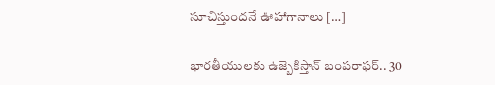సూచిస్తుందనే ఊహాగానాలు […]

భారతీయులకు ఉజ్బెకిస్తాన్ బంపరాఫర్.. 30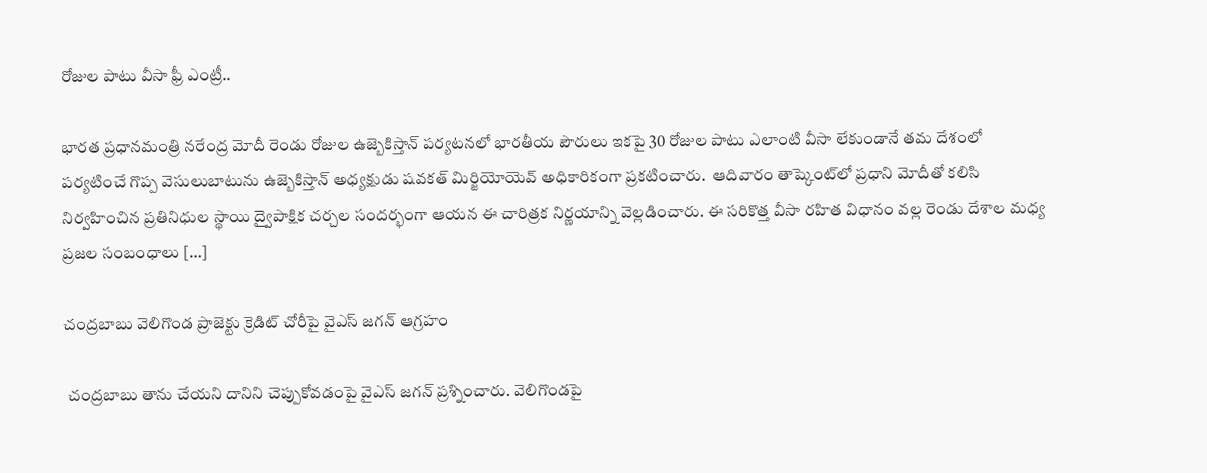రోజుల పాటు వీసా ఫ్రీ ఎంట్రీ..

భారత ప్రధానమంత్రి నరేంద్ర మోదీ రెండు రోజుల ఉజ్బెకిస్తాన్ పర్యటనలో భారతీయ పౌరులు ఇకపై 30 రోజుల పాటు ఎలాంటి వీసా లేకుండానే తమ దేశంలో పర్యటించే గొప్ప వెసులుబాటును ఉజ్బెకిస్తాన్ అధ్యక్షుడు షవకత్ మిర్జియోయెవ్ అధికారికంగా ప్రకటించారు.  ఆదివారం తాష్కెంట్‌లో ప్రధాని మోదీతో కలిసి నిర్వహించిన ప్రతినిధుల స్థాయి ద్వైపాక్షిక చర్చల సందర్భంగా ఆయన ఈ చారిత్రక నిర్ణయాన్ని వెల్లడించారు. ఈ సరికొత్త వీసా రహిత విధానం వల్ల రెండు దేశాల మధ్య ప్రజల సంబంధాలు […]

చంద్రబాబు వెలిగొండ ప్రాజెక్టు క్రెడిట్ చోరీపై వైఎస్ జగన్ ఆగ్రహం

 చంద్రబాబు తాను చేయని దానిని చెప్పుకోవడంపై వైఎస్ జగన్ ప్రశ్నించారు. వెలిగొండపై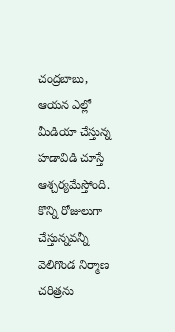చంద్రబాబు, ఆయన ఎల్లో మీడియా చేస్తున్న హడావిడి చూస్తే ఆశ్చర్యమేస్తోంది. కొన్ని రోజులుగా చేస్తున్నవన్నీ వెలిగొండ నిర్మాణ చరిత్రను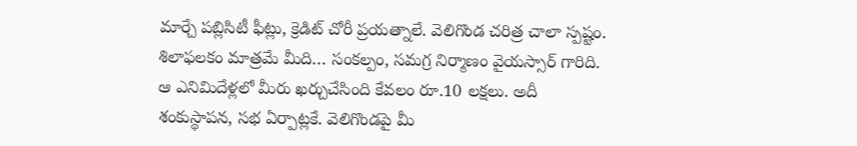మార్చే పబ్లిసిటీ ఫీట్లు, క్రెడిట్ చోరీ ప్రయత్నాలే. వెలిగొండ చరిత్ర చాలా స్పష్టం. శిలాఫలకం మాత్రమే మీది… సంకల్పం, సమగ్ర నిర్మాణం వైయస్సార్ గారిది. ఆ ఎనిమిదేళ్లలో మీరు ఖర్చుచేసింది కేవలం రూ.10 లక్షలు. అదీ శంకుస్థాపన, సభ ఏర్పాట్లకే. వెలిగొండపై మీ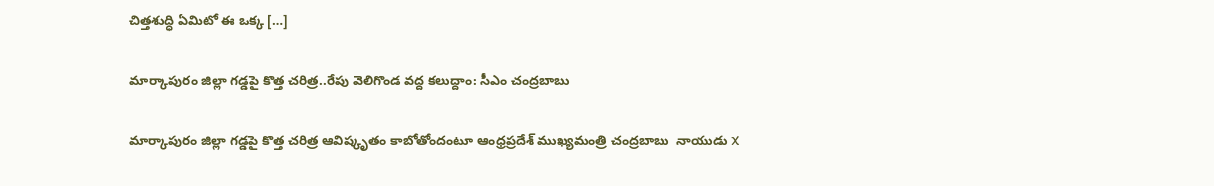చిత్తశుద్ధి ఏమిటో ఈ ఒక్క […]

మార్కాపురం జిల్లా గడ్డపై కొత్త చరిత్ర..రేపు వెలిగొండ వద్ద కలుద్దాం: సీఎం చంద్రబాబు

మార్కాపురం జిల్లా గడ్డపై కొత్త చరిత్ర ఆవిష్కృతం కాబోతోందంటూ ఆంధ్రప్రదేశ్ ముఖ్యమంత్రి చంద్రబాబు  నాయుడు X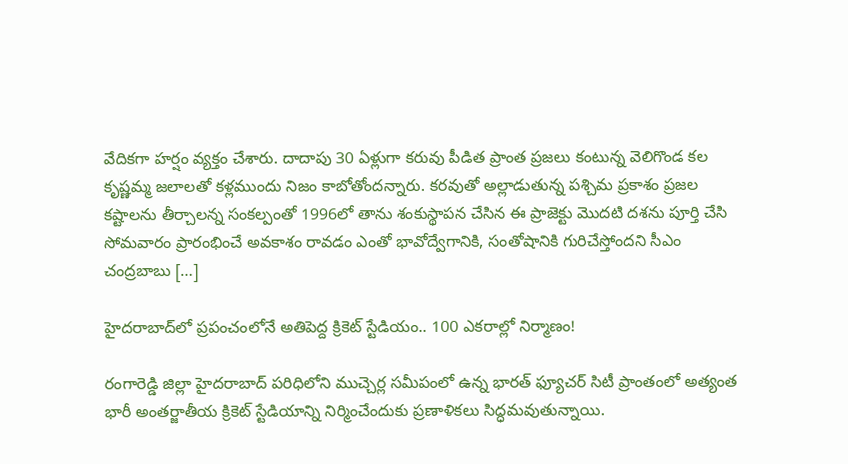వేదికగా హర్షం వ్యక్తం చేశారు. దాదాపు 30 ఏళ్లుగా కరువు పీడిత ప్రాంత ప్రజలు కంటున్న వెలిగొండ కల కృష్ణమ్మ జలాలతో కళ్లముందు నిజం కాబోతోందన్నారు. కరవుతో అల్లాడుతున్న పశ్చిమ ప్రకాశం ప్రజల కష్టాలను తీర్చాలన్న సంకల్పంతో 1996లో తాను శంకుస్థాపన చేసిన ఈ ప్రాజెక్టు మొదటి దశను పూర్తి చేసి సోమవారం ప్రారంభించే అవకాశం రావడం ఎంతో భావోద్వేగానికి, సంతోషానికి గురిచేస్తోందని సీఎం చంద్రబాబు […]

హైదరాబాద్‌లో ప్రపంచంలోనే అతిపెద్ద క్రికెట్ స్టేడియం.. 100 ఎకరాల్లో నిర్మాణం!

రంగారెడ్డి జిల్లా హైదరాబాద్ పరిధిలోని ముచ్చెర్ల సమీపంలో ఉన్న భారత్ ఫ్యూచర్ సిటీ ప్రాంతంలో అత్యంత భారీ అంతర్జాతీయ క్రికెట్ స్టేడియాన్ని నిర్మించేందుకు ప్రణాళికలు సిద్ధమవుతున్నాయి.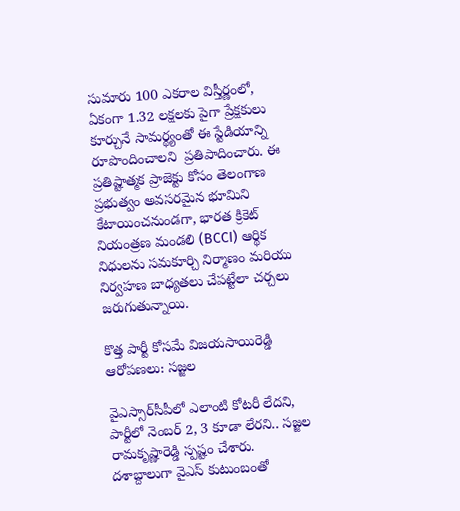సుమారు 100 ఎకరాల విస్తీర్ణంలో, ఏకంగా 1.32 లక్షలకు పైగా ప్రేక్షకులు కూర్చునే సామర్థ్యంతో ఈ స్టేడియాన్ని రూపొందించాలని  ప్రతిపాదించారు. ఈ ప్రతిష్టాత్మక ప్రాజెక్టు కోసం తెలంగాణ ప్రభుత్వం అవసరమైన భూమిని కేటాయించనుండగా, భారత క్రికెట్ నియంత్రణ మండలి (BCCI) ఆర్థిక నిధులను సమకూర్చి నిర్మాణం మరియు నిర్వహణ బాధ్యతలు చేపట్టేలా చర్చలు జరుగుతున్నాయి.

కొత్త పార్టీ కోసమే విజయసాయిరెడ్డి ఆరోపణలు: సజ్జల

వైఎస్సార్‌సీపీలో ఎలాంటి కోటరీ లేదని, పార్టీలో నెంబర్ 2, 3 కూడా లేరని.. సజ్జల రామకృష్ణారెడ్డి స్పష్టం చేశారు. దశాబ్దాలుగా వైఎస్ కుటుంబంతో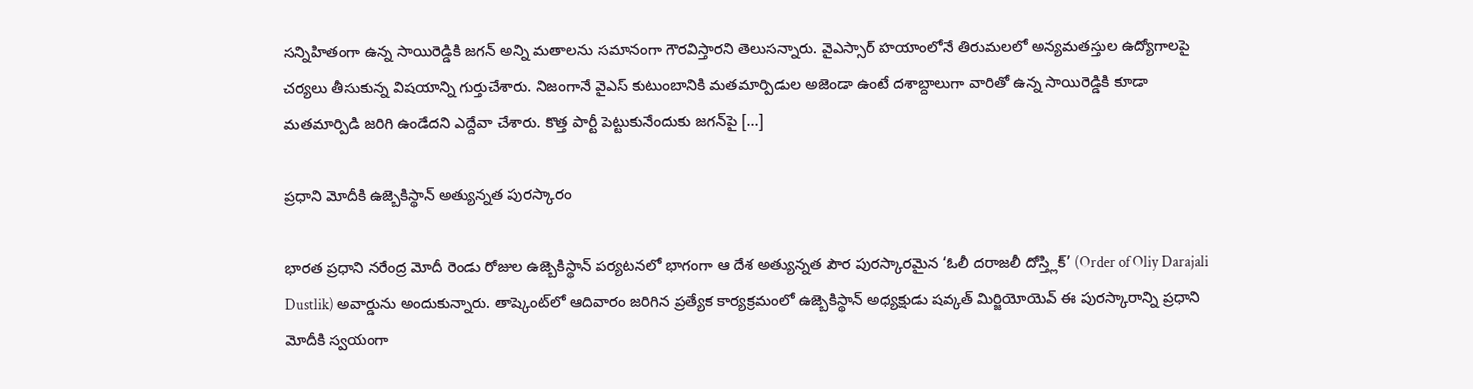సన్నిహితంగా ఉన్న సాయిరెడ్డికి జగన్ అన్ని మతాలను సమానంగా గౌరవిస్తారని తెలుసన్నారు. వైఎస్సార్ హయాంలోనే తిరుమలలో అన్యమతస్తుల ఉద్యోగాలపై చర్యలు తీసుకున్న విషయాన్ని గుర్తుచేశారు. నిజంగానే వైఎస్ కుటుంబానికి మతమార్పిడుల అజెండా ఉంటే దశాబ్దాలుగా వారితో ఉన్న సాయిరెడ్డికి కూడా మతమార్పిడి జరిగి ఉండేదని ఎద్దేవా చేశారు. కొత్త పార్టీ పెట్టుకునేందుకు జగన్‌పై […]

ప్రధాని మోదీకి ఉజ్బెకిస్థాన్ అత్యున్నత పురస్కారం

భారత ప్రధాని నరేంద్ర మోదీ రెండు రోజుల ఉజ్బెకిస్థాన్ పర్యటనలో భాగంగా ఆ దేశ అత్యున్నత పౌర పురస్కారమైన ‘ఓలీ దరాజలీ దోస్త్లిక్’ (Order of Oliy Darajali Dustlik) అవార్డును అందుకున్నారు. తాష్కెంట్‌లో ఆదివారం జరిగిన ప్రత్యేక కార్యక్రమంలో ఉజ్బెకిస్థాన్ అధ్యక్షుడు షవ్కత్ మిర్జియోయెవ్ ఈ పురస్కారాన్ని ప్రధాని మోదీకి స్వయంగా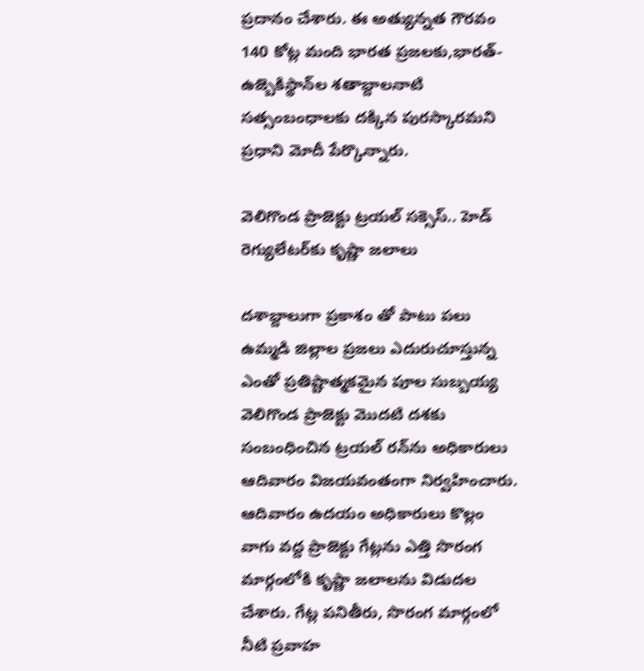ప్రదానం చేశారు. ఈ అత్యున్నత గౌరవం 140 కోట్ల మంది భారత ప్రజలకు,భారత్-ఉజ్బెకిస్థాన్‌ల శతాబ్దాలనాటి సత్సంబంధాలకు దక్కిన పురస్కారమని ప్రధాని మోదీ పేర్కొన్నారు.

వెలిగొండ ప్రాజెక్టు ట్రయల్ సక్సెస్.. హెడ్ రెగ్యులేటర్‌కు కృష్ణా జలాలు

దశాబ్దాలుగా ప్రకాశం తో పాటు పలు ఉమ్మడి జిల్లాల ప్రజలు ఎదురుచూస్తున్న ఎంతో ప్రతిష్టాత్మకమైన పూల సుబ్బయ్య వెలిగొండ ప్రాజెక్టు మొదటి దశకు సంబంధించిన ట్రయల్ రన్‌ను అధికారులు ఆదివారం విజయవంతంగా నిర్వహించారు. ఆదివారం ఉదయం అధికారులు కొల్లం వాగు వద్ద ప్రాజెక్టు గేట్లను ఎత్తి సొరంగ మార్గంలోకి కృష్ణా జలాలను విడుదల చేశారు. గేట్ల పనితీరు, సొరంగ మార్గంలో నీటి ప్రవాహ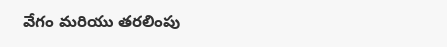వేగం మరియు తరలింపు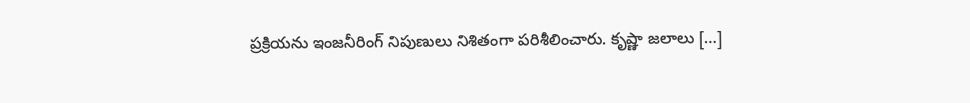ప్రక్రియను ఇంజనీరింగ్ నిపుణులు నిశితంగా పరిశీలించారు. కృష్ణా జలాలు […]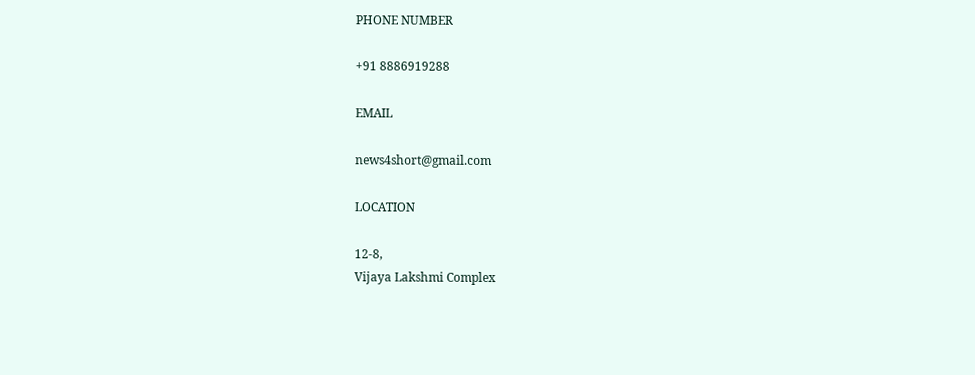PHONE NUMBER

+91 8886919288

EMAIL

news4short@gmail.com

LOCATION

12-8,
Vijaya Lakshmi Complex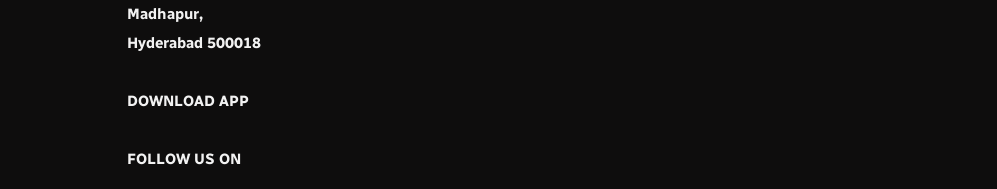Madhapur,
Hyderabad 500018

DOWNLOAD APP

FOLLOW US ON